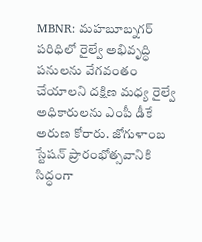MBNR: మహబూబ్నగర్ పరిధిలో రైల్వే అభివృద్ధి పనులను వేగవంతం చేయాలని దక్షిణ మధ్య రైల్వే అధికారులను ఎంపీ డీకే అరుణ కోరారు. జోగుళాంబ స్టేషన్ ప్రారంభోత్సవానికి సిద్ధంగా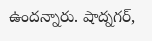ఉందన్నారు. షాద్నగర్,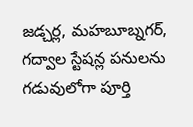జడ్చర్ల, మహబూబ్నగర్, గద్వాల స్టేషన్ల పనులను గడువులోగా పూర్తి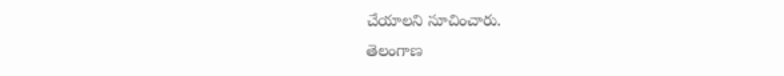చేయాలని సూచించారు.
తెలంగాణ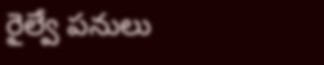రైల్వే పనులు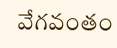వేగవంతం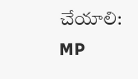చేయాలి: MP